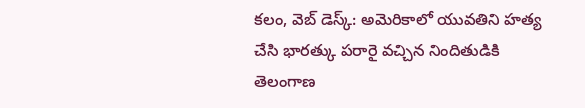కలం, వెబ్ డెస్క్: అమెరికాలో యువతిని హత్య చేసి భారత్కు పరారై వచ్చిన నిందితుడికి తెలంగాణ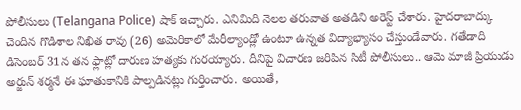పోలీసులు (Telangana Police) షాక్ ఇచ్చారు. ఎనిమిది నెలల తరువాత అతడిని అరెస్ట్ చేశారు. హైదరాబాద్కు చెందిన గొడిశాల నిఖిత రావు (26) అమెరికాలో మేరీల్యాండ్లో ఉంటూ ఉన్నత విద్యాభ్యాసం చేస్తుండేవారు. గతేడాది డిసెంబర్ 31న తన ఫ్లాట్లో దారుణ హత్యకు గురయ్యారు. దీనిపై విచారణ జరిపిన సిటీ పోలీసులు.. ఆమె మాజీ ప్రియుడు అర్జున్ శర్మనే ఈ ఘాతుకానికి పాల్పడినట్లు గుర్తించారు. అయితే,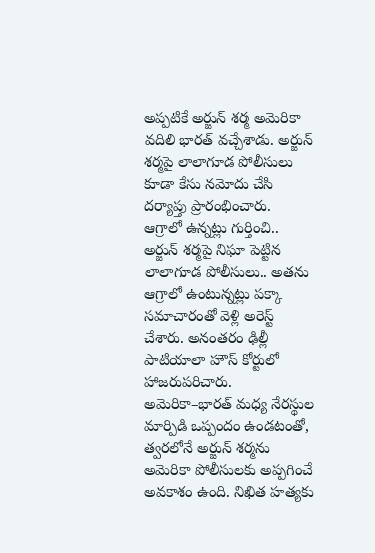అప్పటికే అర్జున్ శర్మ అమెరికా వదిలి భారత్ వచ్చేశాడు. అర్జున్ శర్మపై లాలాగూడ పోలీసులు కూడా కేసు నమోదు చేసి దర్యాప్తు ప్రారంభించారు.
ఆగ్రాలో ఉన్నట్లు గుర్తించి..
అర్జున్ శర్మపై నిఘా పెట్టిన లాలాగూడ పోలీసులు.. అతను ఆగ్రాలో ఉంటున్నట్లు పక్కా సమాచారంతో వెళ్లి అరెస్ట్ చేశారు. అనంతరం ఢిల్లీ పాటియాలా హౌస్ కోర్టులో హాజరుపరిచారు. అమెరికా–భారత్ మధ్య నేరస్థుల మార్పిడి ఒప్పందం ఉండటంతో, త్వరలోనే అర్జున్ శర్మను అమెరికా పోలీసులకు అప్పగించే అవకాశం ఉంది. నిఖిత హత్యకు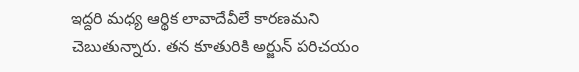ఇద్దరి మధ్య ఆర్థిక లావాదేవీలే కారణమని చెబుతున్నారు. తన కూతురికి అర్జున్ పరిచయం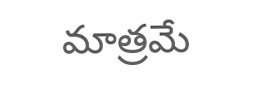మాత్రమే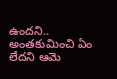ఉందని.. అంతకుమించి ఏం లేదని ఆమె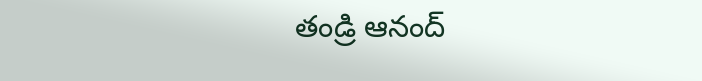తండ్రి ఆనంద్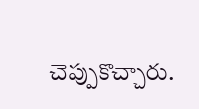చెప్పుకొచ్చారు.